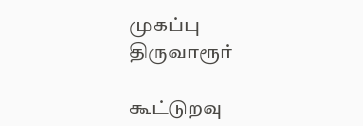முகப்பு
திருவாரூர்

கூட்டுறவு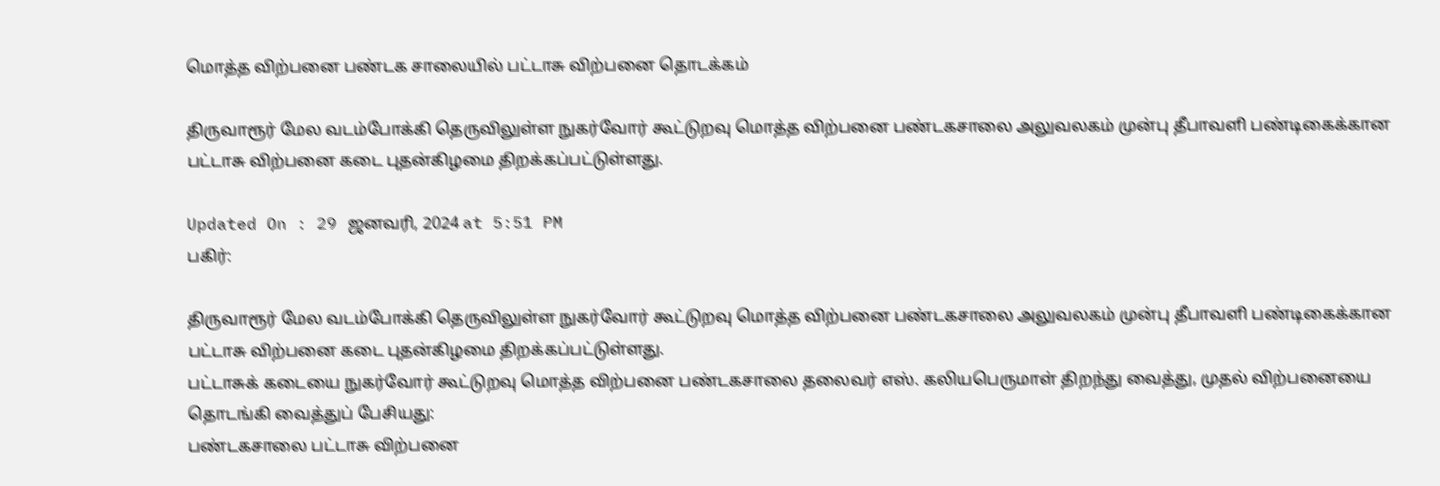மொத்த விற்பனை பண்டக சாலையில் பட்டாசு விற்பனை தொடக்கம்

திருவாரூர் மேல வடம்போக்கி தெருவிலுள்ள நுகர்வோர் கூட்டுறவு மொத்த விற்பனை பண்டகசாலை அலுவலகம் முன்பு தீபாவளி பண்டிகைக்கான பட்டாசு விற்பனை கடை புதன்கிழமை திறக்கப்பட்டுள்ளது.

Updated On : 29 ஜனவரி, 2024 at 5:51 PM
பகிர்:

திருவாரூர் மேல வடம்போக்கி தெருவிலுள்ள நுகர்வோர் கூட்டுறவு மொத்த விற்பனை பண்டகசாலை அலுவலகம் முன்பு தீபாவளி பண்டிகைக்கான பட்டாசு விற்பனை கடை புதன்கிழமை திறக்கப்பட்டுள்ளது.
பட்டாசுக் கடையை நுகர்வோர் கூட்டுறவு மொத்த விற்பனை பண்டகசாலை தலைவர் எஸ். கலியபெருமாள் திறந்து வைத்து, முதல் விற்பனையை தொடங்கி வைத்துப் பேசியது:
பண்டகசாலை பட்டாசு விற்பனை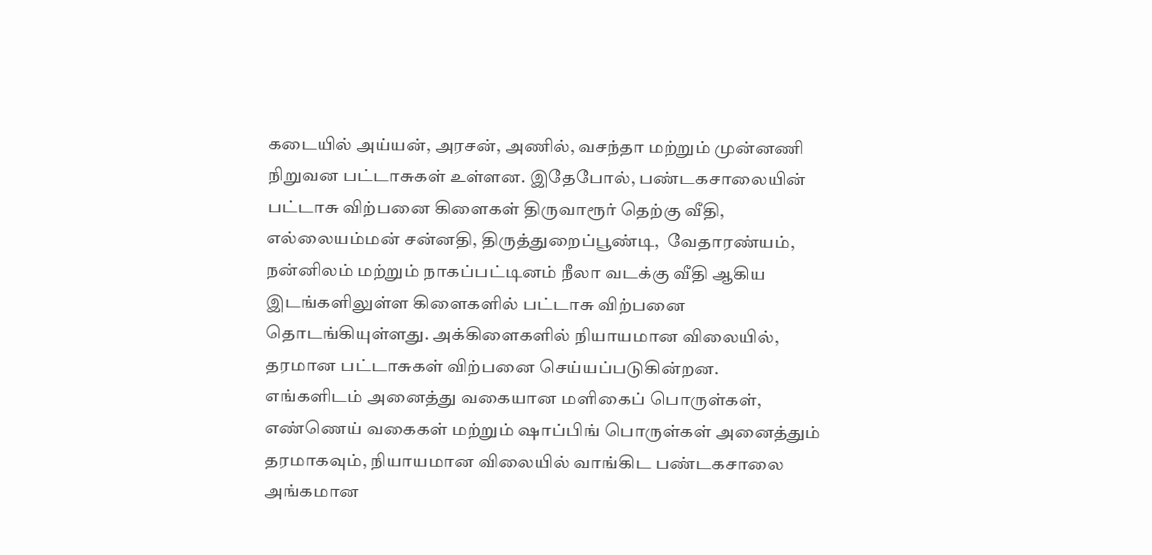கடையில் அய்யன், அரசன், அணில், வசந்தா மற்றும் முன்னணி நிறுவன பட்டாசுகள் உள்ளன. இதேபோல், பண்டகசாலையின் பட்டாசு விற்பனை கிளைகள் திருவாரூர் தெற்கு வீதி, எல்லையம்மன் சன்னதி, திருத்துறைப்பூண்டி,  வேதாரண்யம், நன்னிலம் மற்றும் நாகப்பட்டினம் நீலா வடக்கு வீதி ஆகிய இடங்களிலுள்ள கிளைகளில் பட்டாசு விற்பனை தொடங்கியுள்ளது. அக்கிளைகளில் நியாயமான விலையில், தரமான பட்டாசுகள் விற்பனை செய்யப்படுகின்றன.
எங்களிடம் அனைத்து வகையான மளிகைப் பொருள்கள், எண்ணெய் வகைகள் மற்றும் ஷாப்பிங் பொருள்கள் அனைத்தும் தரமாகவும், நியாயமான விலையில் வாங்கிட பண்டகசாலை அங்கமான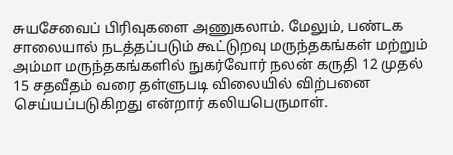சுயசேவைப் பிரிவுகளை அணுகலாம். மேலும், பண்டக சாலையால் நடத்தப்படும் கூட்டுறவு மருந்தகங்கள் மற்றும் அம்மா மருந்தகங்களில் நுகர்வோர் நலன் கருதி 12 முதல் 15 சதவீதம் வரை தள்ளுபடி விலையில் விற்பனை செய்யப்படுகிறது என்றார் கலியபெருமாள்.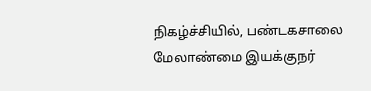நிகழ்ச்சியில், பண்டகசாலை மேலாண்மை இயக்குநர்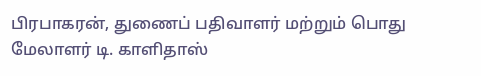பிரபாகரன், துணைப் பதிவாளர் மற்றும் பொது மேலாளர் டி. காளிதாஸ்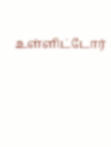உள்ளிட்டோர்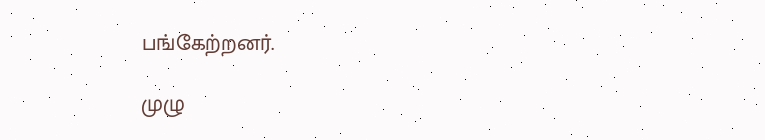பங்கேற்றனர்.

முழு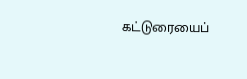கட்டுரையைப்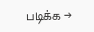படிக்க →